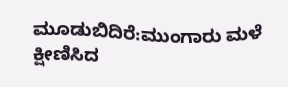ಮೂಡುಬಿದಿರೆ:ಮುಂಗಾರು ಮಳೆ ಕ್ಷೀಣಿಸಿದ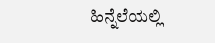ಹಿನ್ನೆಲೆಯಲ್ಲಿ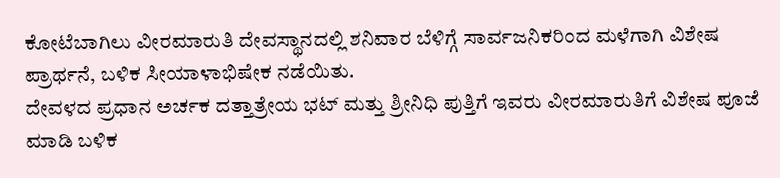ಕೋಟೆಬಾಗಿಲು ವೀರಮಾರುತಿ ದೇವಸ್ಥಾನದಲ್ಲಿ ಶನಿವಾರ ಬೆಳಿಗ್ಗೆ ಸಾರ್ವಜನಿಕರಿಂದ ಮಳೆಗಾಗಿ ವಿಶೇಷ ಪ್ರಾರ್ಥನೆ, ಬಳಿಕ ಸೀಯಾಳಾಭಿಷೇಕ ನಡೆಯಿತು.
ದೇವಳದ ಪ್ರಧಾನ ಅರ್ಚಕ ದತ್ತಾತ್ರೇಯ ಭಟ್ ಮತ್ತು ಶ್ರೀನಿಧಿ ಪುತ್ತಿಗೆ ಇವರು ವೀರಮಾರುತಿಗೆ ವಿಶೇಷ ಪೂಜೆ ಮಾಡಿ ಬಳಿಕ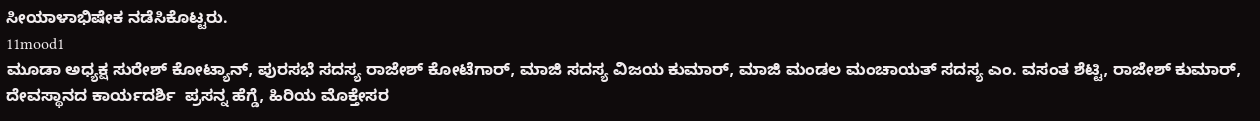ಸೀಯಾಳಾಭಿಷೇಕ ನಡೆಸಿಕೊಟ್ಟರು.
11mood1
ಮೂಡಾ ಅಧ್ಯಕ್ಷ ಸುರೇಶ್ ಕೋಟ್ಯಾನ್, ಪುರಸಭೆ ಸದಸ್ಯ ರಾಜೇಶ್ ಕೋಟೆಗಾರ್, ಮಾಜಿ ಸದಸ್ಯ ವಿಜಯ ಕುಮಾರ್, ಮಾಜಿ ಮಂಡಲ ಮಂಚಾಯತ್ ಸದಸ್ಯ ಎಂ. ವಸಂತ ಶೆಟ್ಟಿ, ರಾಜೇಶ್ ಕುಮಾರ್, ದೇವಸ್ಥಾನದ ಕಾರ್ಯದರ್ಶಿ  ಪ್ರಸನ್ನ ಹೆಗ್ಡೆ, ಹಿರಿಯ ಮೊಕ್ತೇಸರ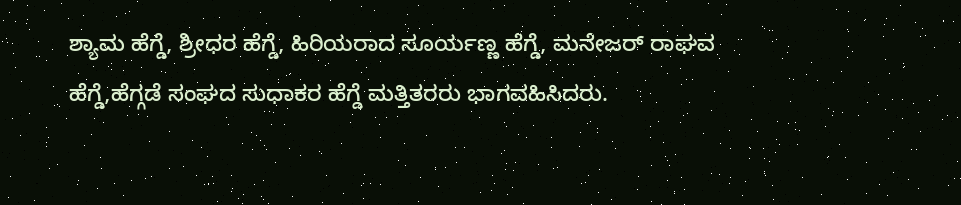ಶ್ಯಾಮ ಹೆಗ್ಡೆ, ಶ್ರೀಧರ ಹೆಗ್ಡೆ, ಹಿರಿಯರಾದ ಸೂರ್ಯಣ್ಣ ಹೆಗ್ಡೆ, ಮನೇಜರ್ ರಾಘವ ಹೆಗ್ಡೆ,ಹೆಗ್ಗಡೆ ಸಂಘದ ಸುಧಾಕರ ಹೆಗ್ಡೆ ಮತ್ತಿತರರು ಭಾಗವಹಿಸಿದರು.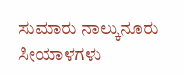ಸುಮಾರು ನಾಲ್ಕುನೂರು ಸೀಯಾಳಗಳು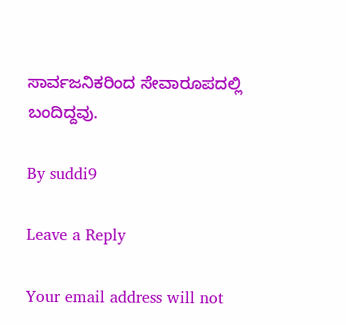ಸಾರ್ವಜನಿಕರಿಂದ ಸೇವಾರೂಪದಲ್ಲಿ ಬಂದಿದ್ದವು.

By suddi9

Leave a Reply

Your email address will not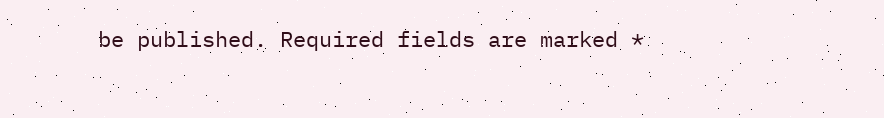be published. Required fields are marked *